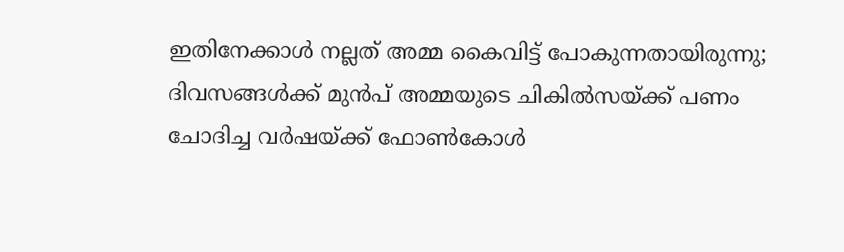ഇതിനേക്കാള്‍ നല്ലത് അമ്മ കൈവിട്ട് പോകുന്നതായിരുന്നു; ദിവസങ്ങള്‍ക്ക് മുന്‍പ് അമ്മയുടെ ചികില്‍സയ്ക്ക് പണം ചോദിച്ച വര്‍ഷയ്ക്ക് ഫോണ്‍കോള്‍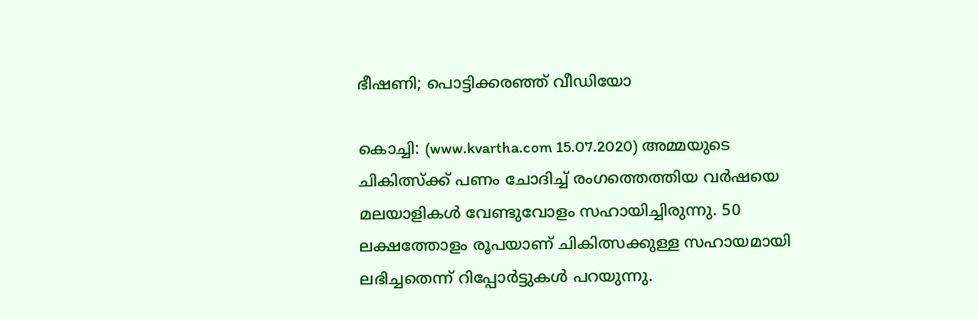ഭീഷണി; പൊട്ടിക്കരഞ്ഞ് വീഡിയോ

കൊച്ചി: (www.kvartha.com 15.07.2020) അമ്മയുടെ ചികിത്സ്‌ക്ക് പണം ചോദിച്ച് രംഗത്തെത്തിയ വര്‍ഷയെ മലയാളികള്‍ വേണ്ടുവോളം സഹായിച്ചിരുന്നു. 50 ലക്ഷത്തോളം രൂപയാണ് ചികിത്സക്കുള്ള സഹായമായി ലഭിച്ചതെന്ന് റിപ്പോര്‍ട്ടുകള്‍ പറയുന്നു.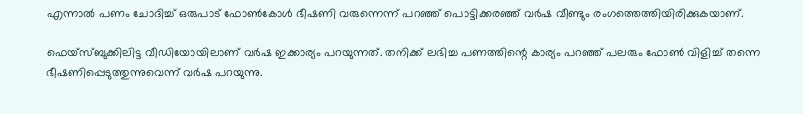എന്നാല്‍ പണം ചോദിച്ച് ഒരുപാട് ഫോണ്‍കോള്‍ ഭീഷണി വരുന്നെന്ന് പറഞ്ഞ് പൊട്ടിക്കരഞ്ഞ് വര്‍ഷ വീണ്ടും രംഗത്തെത്തിയിരിക്കുകയാണ്.

ഫെയ്‌സ്ബുക്കിലിട്ട വീഡിയോയിലാണ് വര്‍ഷ ഇക്കാര്യം പറയുന്നത്. തനിക്ക് ലഭിച്ച പണത്തിന്റെ കാര്യം പറഞ്ഞ് പലരും ഫോണ്‍ വിളിച്ച് തന്നെ ഭീഷണിപ്പെടുത്തുന്നുവെന്ന് വര്‍ഷ പറയുന്നു.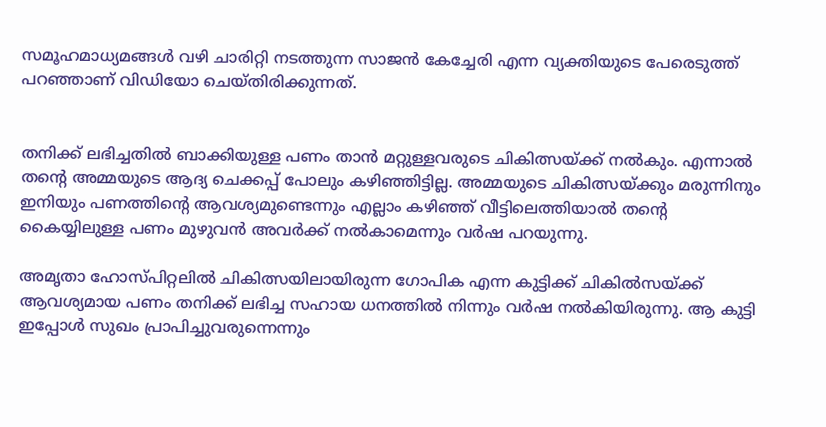സമൂഹമാധ്യമങ്ങള്‍ വഴി ചാരിറ്റി നടത്തുന്ന സാജന്‍ കേച്ചേരി എന്ന വ്യക്തിയുടെ പേരെടുത്ത് പറഞ്ഞാണ് വിഡിയോ ചെയ്തിരിക്കുന്നത്.


തനിക്ക് ലഭിച്ചതില്‍ ബാക്കിയുള്ള പണം താന്‍ മറ്റുള്ളവരുടെ ചികിത്സയ്ക്ക് നല്‍കും. എന്നാല്‍ തന്റെ അമ്മയുടെ ആദ്യ ചെക്കപ്പ് പോലും കഴിഞ്ഞിട്ടില്ല. അമ്മയുടെ ചികിത്സയ്ക്കും മരുന്നിനും ഇനിയും പണത്തിന്റെ ആവശ്യമുണ്ടെന്നും എല്ലാം കഴിഞ്ഞ് വീട്ടിലെത്തിയാല്‍ തന്റെ കൈയ്യിലുള്ള പണം മുഴുവന്‍ അവര്‍ക്ക് നല്‍കാമെന്നും വര്‍ഷ പറയുന്നു.

അമൃതാ ഹോസ്പിറ്റലില്‍ ചികിത്സയിലായിരുന്ന ഗോപിക എന്ന കുട്ടിക്ക് ചികില്‍സയ്ക്ക് ആവശ്യമായ പണം തനിക്ക് ലഭിച്ച സഹായ ധനത്തില്‍ നിന്നും വര്‍ഷ നല്‍കിയിരുന്നു. ആ കുട്ടി ഇപ്പോള്‍ സുഖം പ്രാപിച്ചുവരുന്നെന്നും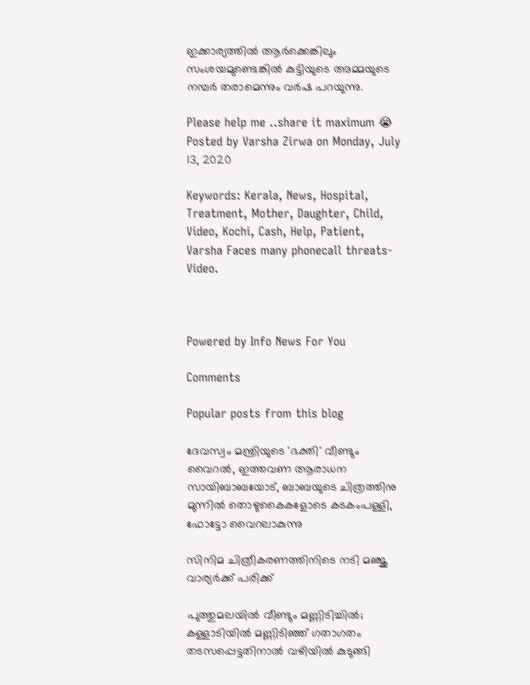ഇക്കാര്യത്തില്‍ ആര്‍ക്കെങ്കിലും സംശയമുണ്ടെങ്കില്‍ കുട്ടിയുടെ അമ്മയുടെ നമ്പര്‍ തരാമെന്നും വര്‍ഷ പറയുന്നു.

Please help me ..share it maximum 😭
Posted by Varsha Zirwa on Monday, July 13, 2020

Keywords: Kerala, News, Hospital, Treatment, Mother, Daughter, Child, Video, Kochi, Cash, Help, Patient, Varsha Faces many phonecall threats- Video.



Powered by Info News For You

Comments

Popular posts from this blog

ദേവസ്വം മന്ത്രിയുടെ 'ഭക്തി' വീണ്ടും വൈറല്‍, ഇത്തവണ ആരാധന സായിബാബയോട്, ബാബയുടെ ചിത്രത്തിനു മുന്നില്‍ തൊഴുകൈകളോടെ കടകംപള്ളി, ഫോട്ടോ വൈറലാകുന്നു

സിനിമ ചിത്രീകരണത്തിനിടെ നടി മഞ്ജു വാര്യര്‍ക്ക് പരിക്ക്

പുത്തുമലയില്‍ വീണ്ടും മണ്ണിടിച്ചില്‍; കള്ളാടിയില്‍ മണ്ണിടിഞ്ഞ് ഗതാഗതം തടസപ്പെട്ടതിനാല്‍ വഴിയില്‍ കുടുങ്ങി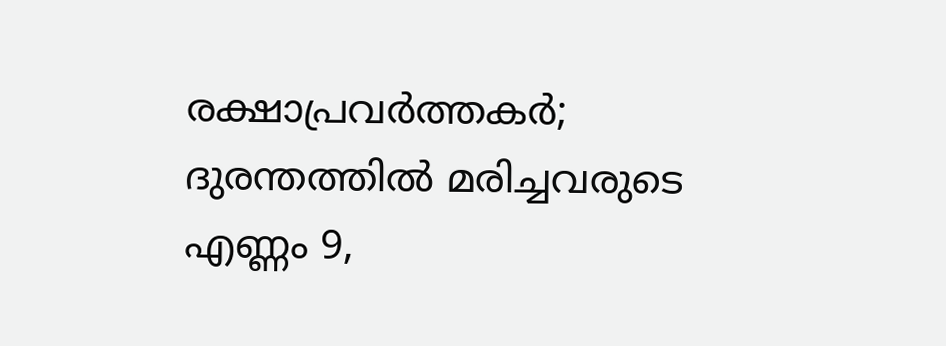രക്ഷാപ്രവര്‍ത്തകര്‍; ദുരന്തത്തില്‍ മരിച്ചവരുടെ എണ്ണം 9,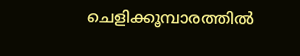ചെളിക്കൂമ്പാരത്തില്‍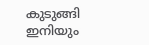കുടുങ്ങി ഇനിയും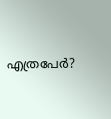എത്രപേര്‍?